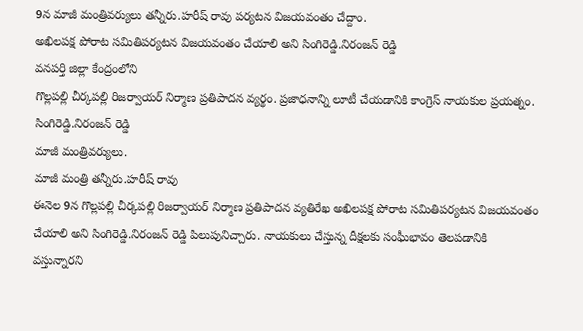9న మాజీ మంత్రివర్యులు తన్నీరు.హరీష్ రావు పర్యటన విజయవంతం చేద్దాం.
అఖిలపక్ష పోరాట సమితిపర్యటన విజయవంతం చేయాలి అని సింగిరెడ్డి.నిరంజన్ రెడ్డి
వనపర్తి జిల్లా కేంద్రంలోని
గొల్లపల్లి చీర్కపల్లి రిజర్వాయర్ నిర్మాణ ప్రతిపాదన వ్యర్థం. ప్రజాధనాన్ని లూటీ చేయడానికి కాంగ్రెస్ నాయకుల ప్రయత్నం.
సింగిరెడ్డి.నిరంజన్ రెడ్డి
మాజీ మంత్రివర్యులు.
మాజీ మంత్రి తన్నీరు.హరీష్ రావు
ఈనెల 9న గొల్లపల్లి చీర్కపల్లి రిజర్వాయర్ నిర్మాణ ప్రతిపాదన వ్యతిరేఖ అఖిలపక్ష పోరాట సమితిపర్యటన విజయవంతం చేయాలి అని సింగిరెడ్డి.నిరంజన్ రెడ్డి పిలుపునిచ్చారు. నాయకులు చేస్తున్న దీక్షలకు సంఘీభావం తెలపడానికి వస్తున్నారని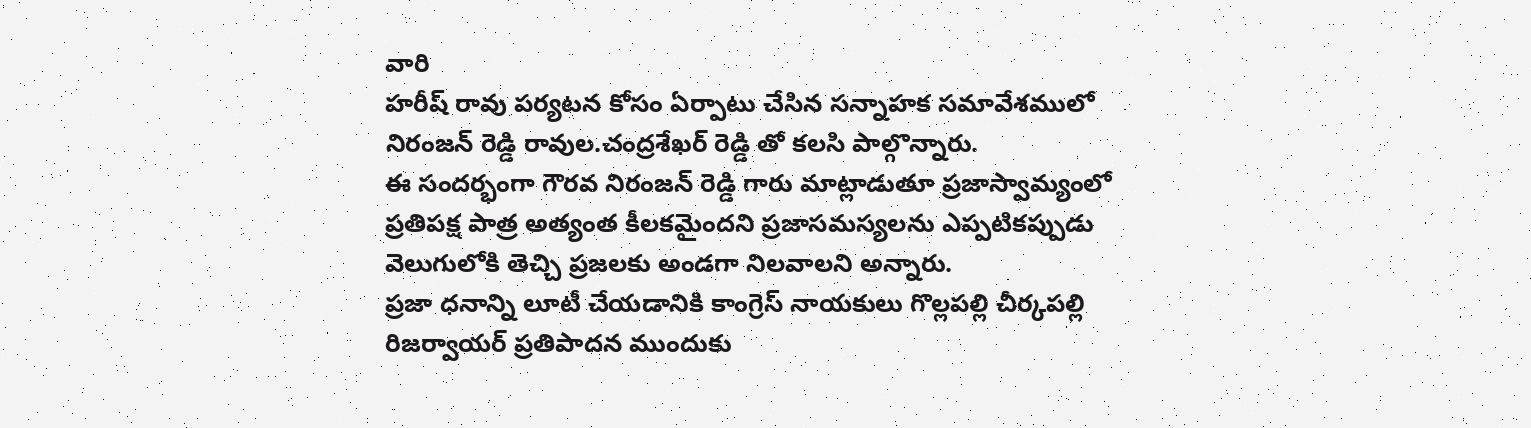వారి
హరీష్ రావు పర్యటన కోసం ఏర్పాటు చేసిన సన్నాహక సమావేశములో నిరంజన్ రెడ్డి రావుల.చంద్రశేఖర్ రెడ్డి తో కలసి పాల్గొన్నారు.
ఈ సందర్భంగా గౌరవ నిరంజన్ రెడ్డి గారు మాట్లాడుతూ ప్రజాస్వామ్యంలో ప్రతిపక్ష పాత్ర అత్యంత కీలకమైందని ప్రజాసమస్యలను ఎప్పటికప్పుడు వెలుగులోకి తెచ్చి ప్రజలకు అండగా నిలవాలని అన్నారు.
ప్రజా ధనాన్ని లూటీ చేయడానికి కాంగ్రెస్ నాయకులు గొల్లపల్లి చీర్కపల్లి రిజర్వాయర్ ప్రతిపాదన ముందుకు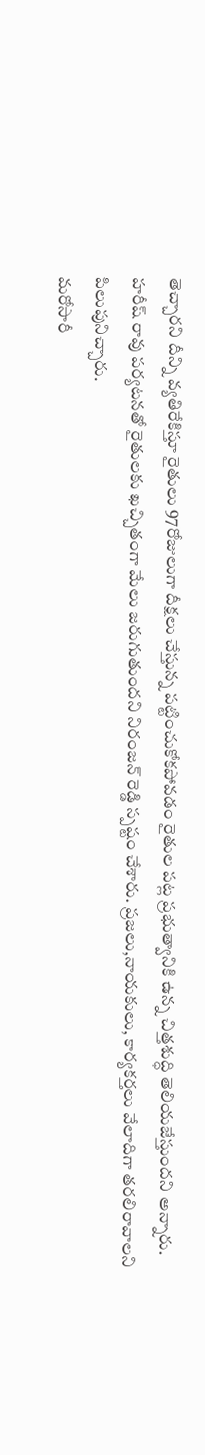తెచ్చారని దీన్ని వ్యతిరేకిస్తూ రైతులు 97రోజులుగా దీక్షలు చేస్తున్న పట్టించుకోకపోవడం రైతుల పట్ల ప్రభుత్వానికి ఉన్న చిత్తశుద్ధి తెలియజేస్తుందని అన్నారు.
హరీష్ రావు పర్యటనతో రైతులకు ఖచ్చితంగా మేలు జరుగుతుందని నిరంజన్ రెడ్డి స్పష్టం చేశారు. ప్రజలు,నాయకులు, కార్యకర్తలు వేలాదిగా తరలిరావాలని పిలుపునిచ్చారు.
మరోసారీ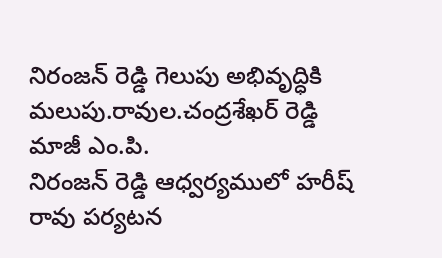నిరంజన్ రెడ్డి గెలుపు అభివృద్ధికి మలుపు.రావుల.చంద్రశేఖర్ రెడ్డి మాజీ ఎం.పి.
నిరంజన్ రెడ్డి ఆధ్వర్యములో హరీష్ రావు పర్యటన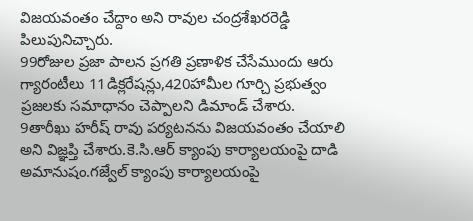విజయవంతం చేద్దాం అని రావుల చంద్రశేఖరరెడ్డి పిలుపునిచ్చారు.
99రోజుల ప్రజా పాలన ప్రగతి ప్రణాళిక చేసేముందు ఆరు గ్యారంటీలు 11డిక్లరేషన్లు,420హామీల గూర్చి ప్రభుత్వం ప్రజలకు సమాధానం చెప్పాలని డిమాండ్ చేశారు.
9తారీఖు హరీష్ రావు పర్యటనను విజయవంతం చేయాలి అని విజ్ఞప్తి చేశారు.కె.సి.ఆర్ క్యాంపు కార్యాలయంపై దాడి అమానుషం.గజ్వేల్ క్యాంపు కార్యాలయంపై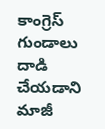కాంగ్రెస్ గుండాలు దాడి చేయడాని మాజీ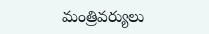మంత్రివర్యులు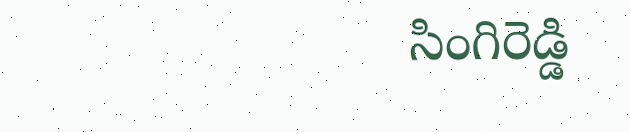సింగిరెడ్డి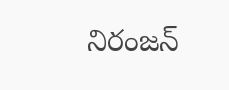నిరంజన్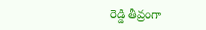రెడ్డి తీవ్రంగా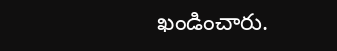ఖండించారు.